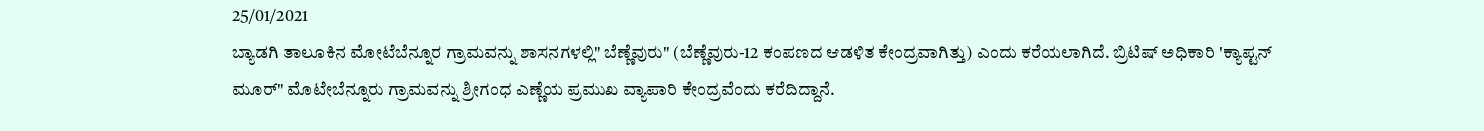25/01/2021
ಬ್ಯಾಡಗಿ ತಾಲೂಕಿನ ಮೋಟೆಬೆನ್ನೂರ ಗ್ರಾಮವನ್ನು ಶಾಸನಗಳಲ್ಲಿ" ಬೆಣ್ಣೆವುರು" (ಬೆಣ್ಣೆವುರು-12 ಕಂಪಣದ ಆಡಳಿತ ಕೇಂದ್ರವಾಗಿತ್ತು) ಎಂದು ಕರೆಯಲಾಗಿದೆ. ಬ್ರಿಟಿಷ್ ಅಧಿಕಾರಿ 'ಕ್ಯಾಪ್ಟನ್ ಮೂರ್" ಮೊಟೇಬೆನ್ನೂರು ಗ್ರಾಮವನ್ನು ಶ್ರೀಗಂಧ ಎಣ್ಣೆಯ ಪ್ರಮುಖ ವ್ಯಾಪಾರಿ ಕೇಂದ್ರವೆಂದು ಕರೆದಿದ್ದಾನೆ.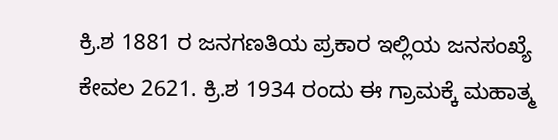ಕ್ರಿ.ಶ 1881 ರ ಜನಗಣತಿಯ ಪ್ರಕಾರ ಇಲ್ಲಿಯ ಜನಸಂಖ್ಯೆ ಕೇವಲ 2621. ಕ್ರಿ.ಶ 1934 ರಂದು ಈ ಗ್ರಾಮಕ್ಕೆ ಮಹಾತ್ಮ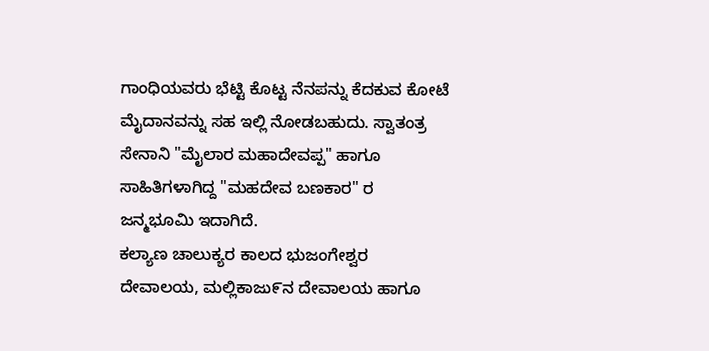ಗಾಂಧಿಯವರು ಭೆಟ್ಟಿ ಕೊಟ್ಟ ನೆನಪನ್ನು ಕೆದಕುವ ಕೋಟೆ ಮೈದಾನವನ್ನು ಸಹ ಇಲ್ಲಿ ನೋಡಬಹುದು. ಸ್ವಾತಂತ್ರ ಸೇನಾನಿ "ಮೈಲಾರ ಮಹಾದೇವಪ್ಪ" ಹಾಗೂ ಸಾಹಿತಿಗಳಾಗಿದ್ದ "ಮಹದೇವ ಬಣಕಾರ" ರ ಜನ್ಮಭೂಮಿ ಇದಾಗಿದೆ.
ಕಲ್ಯಾಣ ಚಾಲುಕ್ಯರ ಕಾಲದ ಭುಜಂಗೇಶ್ವರ ದೇವಾಲಯ, ಮಲ್ಲಿಕಾಜು೯ನ ದೇವಾಲಯ ಹಾಗೂ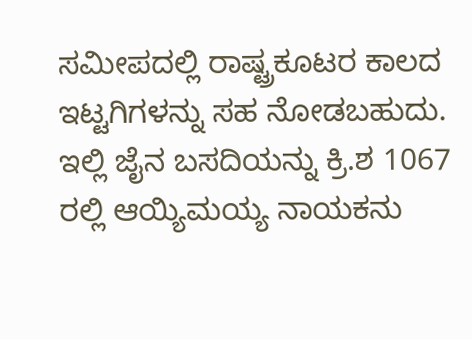ಸಮೀಪದಲ್ಲಿ ರಾಷ್ಟ್ರಕೂಟರ ಕಾಲದ ಇಟ್ಟಗಿಗಳನ್ನು ಸಹ ನೋಡಬಹುದು.
ಇಲ್ಲಿ ಜೈನ ಬಸದಿಯನ್ನು ಕ್ರಿ.ಶ 1067 ರಲ್ಲಿ ಆಯ್ಯಿಮಯ್ಯ ನಾಯಕನು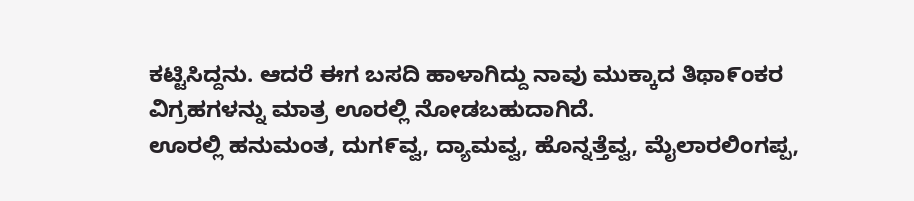ಕಟ್ಟಿಸಿದ್ದನು. ಆದರೆ ಈಗ ಬಸದಿ ಹಾಳಾಗಿದ್ದು ನಾವು ಮುಕ್ಕಾದ ತಿಥಾ೯ಂಕರ ವಿಗ್ರಹಗಳನ್ನು ಮಾತ್ರ ಊರಲ್ಲಿ ನೋಡಬಹುದಾಗಿದೆ.
ಊರಲ್ಲಿ ಹನುಮಂತ, ದುಗ೯ವ್ವ, ದ್ಯಾಮವ್ವ, ಹೊನ್ನತ್ತೆವ್ವ, ಮೈಲಾರಲಿಂಗಪ್ಪ,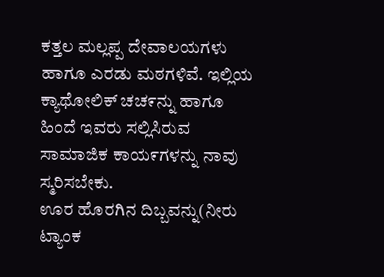ಕತ್ತಲ ಮಲ್ಲಪ್ಪ ದೇವಾಲಯಗಳು ಹಾಗೂ ಎರಡು ಮಠಗಳಿವೆ. ಇಲ್ಲಿಯ ಕ್ಯಾಥೋಲಿಕ್ ಚಚ೯ನ್ನು ಹಾಗೂ ಹಿಂದೆ ಇವರು ಸಲ್ಲಿಸಿರುವ ಸಾಮಾಜಿಕ ಕಾಯ೯ಗಳನ್ನು ನಾವು ಸ್ಮರಿಸಬೇಕು.
ಊರ ಹೊರಗಿನ ದಿಬ್ಬವನ್ನು(ನೀರು ಟ್ಯಾಂಕ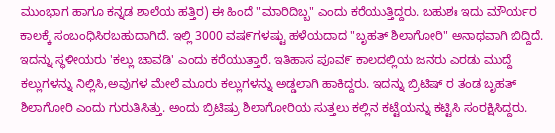ಮುಂಭಾಗ ಹಾಗೂ ಕನ್ನಡ ಶಾಲೆಯ ಹತ್ತಿರ) ಈ ಹಿಂದೆ "ಮಾರಿದಿಬ್ಬ" ಎಂದು ಕರೆಯುತ್ತಿದ್ದರು. ಬಹುಶಃ ಇದು ಮೌರ್ಯರ ಕಾಲಕ್ಕೆ ಸಂಬಂಧಿಸಿರಬಹುದಾಗಿದೆ. ಇಲ್ಲಿ 3000 ವಷ೯ಗಳಷ್ಟು ಹಳೆಯದಾದ "ಬೃಹತ್ ಶಿಲಾಗೋರಿ" ಅನಾಥವಾಗಿ ಬಿದ್ದಿದೆ. ಇದನ್ನು ಸ್ಥಳೀಯರು 'ಕಲ್ಲು ಚಾವಡಿ' ಎಂದು ಕರೆಯುತ್ತಾರೆ. ಇತಿಹಾಸ ಪೂವ೯ ಕಾಲದಲ್ಲಿಯ ಜನರು ಎರಡು ಮುದ್ದೆ ಕಲ್ಲುಗಳನ್ನು ನಿಲ್ಲಿಸಿ,ಅವುಗಳ ಮೇಲೆ ಮೂರು ಕಲ್ಲುಗಳನ್ನು ಅಡ್ಡಲಾಗಿ ಹಾಕಿದ್ದರು. ಇದನ್ನು ಬ್ರಿಟಿಷ್ ರ ತಂಡ ಬೃಹತ್ ಶಿಲಾಗೋರಿ ಎಂದು ಗುರುತಿಸಿತ್ತು. ಅಂದು ಬ್ರಿಟಿಷ್ರು ಶಿಲಾಗೋರಿಯ ಸುತ್ತಲು ಕಲ್ಲಿನ ಕಟ್ಟೆಯನ್ನು ಕಟ್ಟಿಸಿ ಸಂರಕ್ಷಿಸಿದ್ದರು.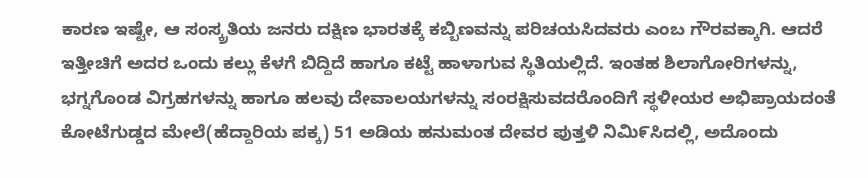ಕಾರಣ ಇಷ್ಟೇ, ಆ ಸಂಸ್ಕ್ರತಿಯ ಜನರು ದಕ್ಷಿಣ ಭಾರತಕ್ಕೆ ಕಬ್ಬಿಣವನ್ನು ಪರಿಚಯಸಿದವರು ಎಂಬ ಗೌರವಕ್ಕಾಗಿ. ಆದರೆ ಇತ್ತೀಚಿಗೆ ಅದರ ಒಂದು ಕಲ್ಲು ಕೆಳಗೆ ಬಿದ್ದಿದೆ ಹಾಗೂ ಕಟ್ಟೆ ಹಾಳಾಗುವ ಸ್ಥಿತಿಯಲ್ಲಿದೆ. ಇಂತಹ ಶಿಲಾಗೋರಿಗಳನ್ನು, ಭಗ್ನಗೊಂಡ ವಿಗ್ರಹಗಳನ್ನು ಹಾಗೂ ಹಲವು ದೇವಾಲಯಗಳನ್ನು ಸಂರಕ್ಷಿಸುವದರೊಂದಿಗೆ ಸ್ಥಳೀಯರ ಅಭಿಪ್ರಾಯದಂತೆ ಕೋಟೆಗುಡ್ಡದ ಮೇಲೆ(ಹೆದ್ದಾರಿಯ ಪಕ್ಕ) 51 ಅಡಿಯ ಹನುಮಂತ ದೇವರ ಪುತ್ತಳಿ ನಿಮಿ೯ಸಿದಲ್ಲಿ, ಅದೊಂದು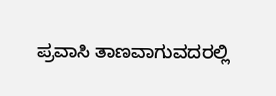ಪ್ರವಾಸಿ ತಾಣವಾಗುವದರಲ್ಲಿ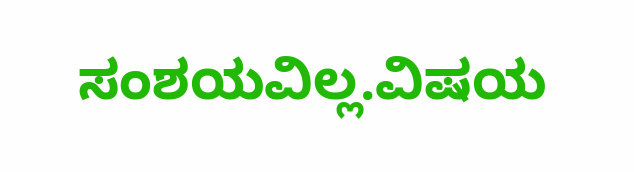ಸಂಶಯವಿಲ್ಲ.ವಿಷಯ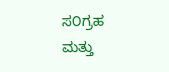ಸ೦ಗ್ರಹ ಮತ್ತು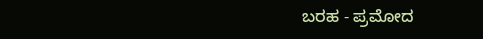ಬರಹ - ಪ್ರಮೋದ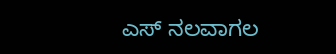ಎಸ್ ನಲವಾಗಲ